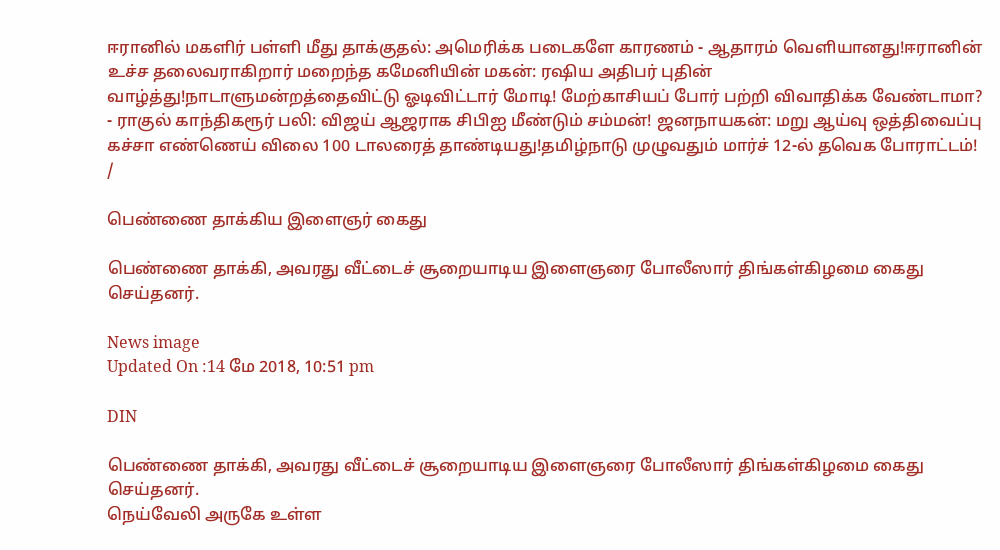ஈரானில் மகளிர் பள்ளி மீது தாக்குதல்: அமெரிக்க படைகளே காரணம் - ஆதாரம் வெளியானது!ஈரானின் உச்ச தலைவராகிறார் மறைந்த கமேனியின் மகன்: ரஷிய அதிபர் புதின் வாழ்த்து!நாடாளுமன்றத்தைவிட்டு ஓடிவிட்டார் மோடி! மேற்காசியப் போர் பற்றி விவாதிக்க வேண்டாமா? - ராகுல் காந்திகரூர் பலி: விஜய் ஆஜராக சிபிஐ மீண்டும் சம்மன்! ஜனநாயகன்: மறு ஆய்வு ஒத்திவைப்பு கச்சா எண்ணெய் விலை 100 டாலரைத் தாண்டியது!தமிழ்நாடு முழுவதும் மார்ச் 12-ல் தவெக போராட்டம்!
/

பெண்ணை தாக்கிய இளைஞர் கைது

பெண்ணை தாக்கி, அவரது வீட்டைச் சூறையாடிய இளைஞரை போலீஸார் திங்கள்கிழமை கைது செய்தனர்.

News image
Updated On :14 மே 2018, 10:51 pm

DIN

பெண்ணை தாக்கி, அவரது வீட்டைச் சூறையாடிய இளைஞரை போலீஸார் திங்கள்கிழமை கைது செய்தனர்.
நெய்வேலி அருகே உள்ள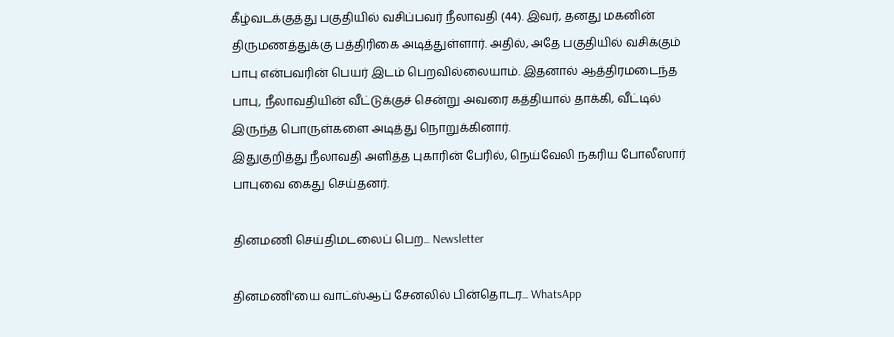கீழ்வடக்குத்து பகுதியில் வசிப்பவர் நீலாவதி (44). இவர், தனது மகனின் திருமணத்துக்கு பத்திரிகை அடித்துள்ளார். அதில், அதே பகுதியில் வசிக்கும் பாபு என்பவரின் பெயர் இடம் பெறவில்லையாம். இதனால் ஆத்திரமடைந்த பாபு, நீலாவதியின் வீட்டுக்குச் சென்று அவரை கத்தியால் தாக்கி, வீட்டில் இருந்த பொருள்களை அடித்து நொறுக்கினார்.
இதுகுறித்து நீலாவதி அளித்த புகாரின் பேரில், நெய்வேலி நகரிய போலீஸார் பாபுவை கைது செய்தனர்.

தினமணி செய்திமடலைப் பெற... Newsletter

தினமணி'யை வாட்ஸ்ஆப் சேனலில் பின்தொடர... WhatsApp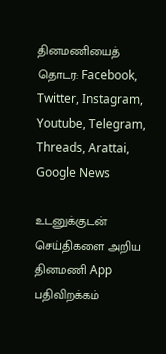தினமணியைத் தொடர: Facebook, Twitter, Instagram, Youtube, Telegram, Threads, Arattai, Google News

உடனுக்குடன் செய்திகளை அறிய தினமணி App பதிவிறக்கம்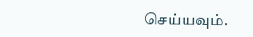செய்யவும்.